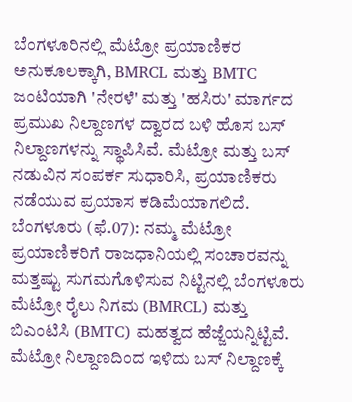ಬೆಂಗಳೂರಿನಲ್ಲಿ ಮೆಟ್ರೋ ಪ್ರಯಾಣಿಕರ ಅನುಕೂಲಕ್ಕಾಗಿ, BMRCL ಮತ್ತು BMTC ಜಂಟಿಯಾಗಿ 'ನೇರಳೆ' ಮತ್ತು 'ಹಸಿರು' ಮಾರ್ಗದ ಪ್ರಮುಖ ನಿಲ್ದಾಣಗಳ ದ್ವಾರದ ಬಳಿ ಹೊಸ ಬಸ್ ನಿಲ್ದಾಣಗಳನ್ನು ಸ್ಥಾಪಿಸಿವೆ. ಮೆಟ್ರೋ ಮತ್ತು ಬಸ್ ನಡುವಿನ ಸಂಪರ್ಕ ಸುಧಾರಿಸಿ, ಪ್ರಯಾಣಿಕರು ನಡೆಯುವ ಪ್ರಯಾಸ ಕಡಿಮೆಯಾಗಲಿದೆ.
ಬೆಂಗಳೂರು (ಫೆ.07): ನಮ್ಮ ಮೆಟ್ರೋ ಪ್ರಯಾಣಿಕರಿಗೆ ರಾಜಧಾನಿಯಲ್ಲಿ ಸಂಚಾರವನ್ನು ಮತ್ತಷ್ಟು ಸುಗಮಗೊಳಿಸುವ ನಿಟ್ಟಿನಲ್ಲಿ ಬೆಂಗಳೂರು ಮೆಟ್ರೋ ರೈಲು ನಿಗಮ (BMRCL) ಮತ್ತು ಬಿಎಂಟಿಸಿ (BMTC) ಮಹತ್ವದ ಹೆಜ್ಜೆಯನ್ನಿಟ್ಟಿವೆ. ಮೆಟ್ರೋ ನಿಲ್ದಾಣದಿಂದ ಇಳಿದು ಬಸ್ ನಿಲ್ದಾಣಕ್ಕೆ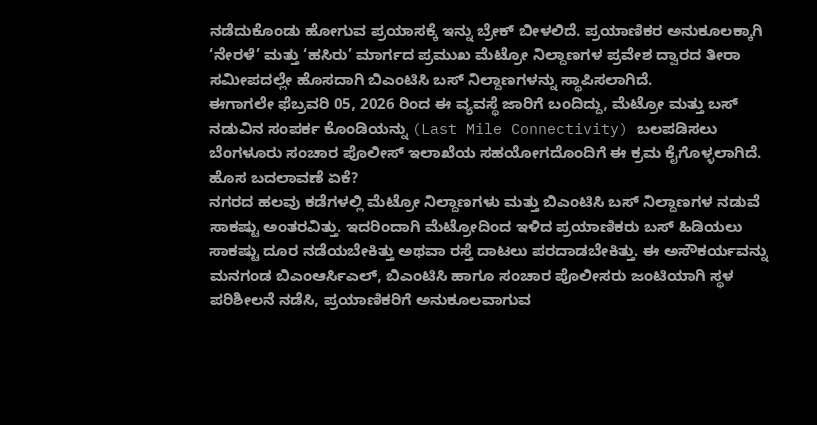ನಡೆದುಕೊಂಡು ಹೋಗುವ ಪ್ರಯಾಸಕ್ಕೆ ಇನ್ನು ಬ್ರೇಕ್ ಬೀಳಲಿದೆ. ಪ್ರಯಾಣಿಕರ ಅನುಕೂಲಕ್ಕಾಗಿ ‘ನೇರಳೆ’ ಮತ್ತು ‘ಹಸಿರು’ ಮಾರ್ಗದ ಪ್ರಮುಖ ಮೆಟ್ರೋ ನಿಲ್ದಾಣಗಳ ಪ್ರವೇಶ ದ್ವಾರದ ತೀರಾ ಸಮೀಪದಲ್ಲೇ ಹೊಸದಾಗಿ ಬಿಎಂಟಿಸಿ ಬಸ್ ನಿಲ್ದಾಣಗಳನ್ನು ಸ್ಥಾಪಿಸಲಾಗಿದೆ.
ಈಗಾಗಲೇ ಫೆಬ್ರವರಿ 05, 2026 ರಿಂದ ಈ ವ್ಯವಸ್ಥೆ ಜಾರಿಗೆ ಬಂದಿದ್ದು, ಮೆಟ್ರೋ ಮತ್ತು ಬಸ್ ನಡುವಿನ ಸಂಪರ್ಕ ಕೊಂಡಿಯನ್ನು (Last Mile Connectivity) ಬಲಪಡಿಸಲು ಬೆಂಗಳೂರು ಸಂಚಾರ ಪೊಲೀಸ್ ಇಲಾಖೆಯ ಸಹಯೋಗದೊಂದಿಗೆ ಈ ಕ್ರಮ ಕೈಗೊಳ್ಳಲಾಗಿದೆ.
ಹೊಸ ಬದಲಾವಣೆ ಏಕೆ?
ನಗರದ ಹಲವು ಕಡೆಗಳಲ್ಲಿ ಮೆಟ್ರೋ ನಿಲ್ದಾಣಗಳು ಮತ್ತು ಬಿಎಂಟಿಸಿ ಬಸ್ ನಿಲ್ದಾಣಗಳ ನಡುವೆ ಸಾಕಷ್ಟು ಅಂತರವಿತ್ತು. ಇದರಿಂದಾಗಿ ಮೆಟ್ರೋದಿಂದ ಇಳಿದ ಪ್ರಯಾಣಿಕರು ಬಸ್ ಹಿಡಿಯಲು ಸಾಕಷ್ಟು ದೂರ ನಡೆಯಬೇಕಿತ್ತು ಅಥವಾ ರಸ್ತೆ ದಾಟಲು ಪರದಾಡಬೇಕಿತ್ತು. ಈ ಅಸೌಕರ್ಯವನ್ನು ಮನಗಂಡ ಬಿಎಂಆರ್ಸಿಎಲ್, ಬಿಎಂಟಿಸಿ ಹಾಗೂ ಸಂಚಾರ ಪೊಲೀಸರು ಜಂಟಿಯಾಗಿ ಸ್ಥಳ ಪರಿಶೀಲನೆ ನಡೆಸಿ, ಪ್ರಯಾಣಿಕರಿಗೆ ಅನುಕೂಲವಾಗುವ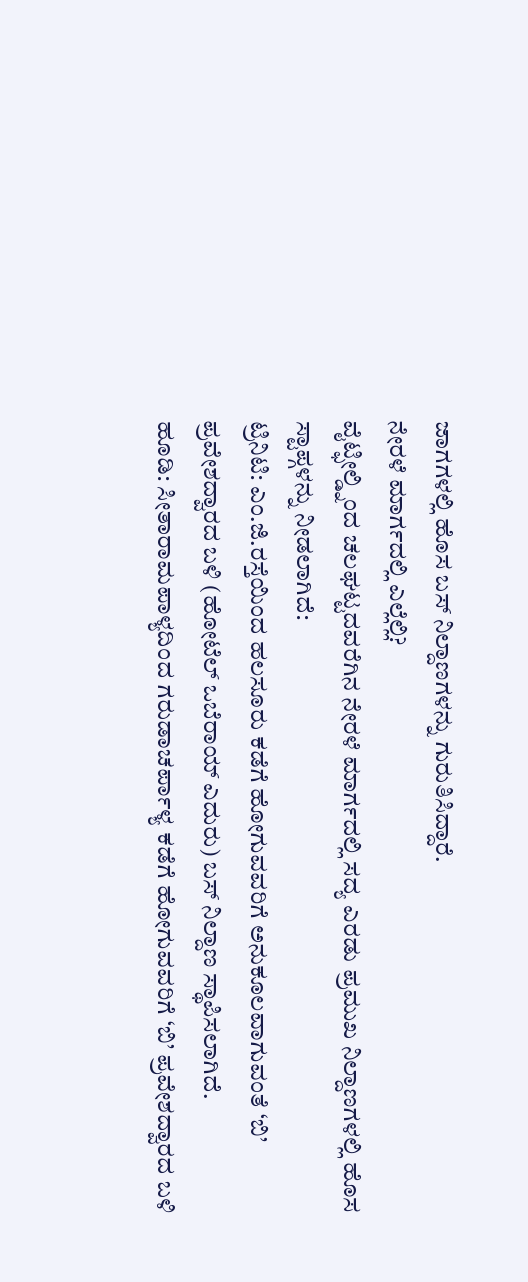ಜಾಗಗಳಲ್ಲಿ ಹೊಸ ಬಸ್ ನಿಲ್ದಾಣಗಳನ್ನು ಗುರುತಿಸಿದ್ದಾರೆ.
ನೇರಳೆ ಮಾರ್ಗದಲ್ಲಿ ಎಲ್ಲೆಲ್ಲಿ?
ವೈಟ್ಫೀಲ್ಡ್ನಿಂದ ಚಲಘಟ್ಟದವರೆಗಿನ ನೇರಳೆ ಮಾರ್ಗದಲ್ಲಿ ಸದ್ಯ ಎರಡು ಪ್ರಮುಖ ನಿಲ್ದಾಣಗಳಲ್ಲಿ ಹೊಸ ಸ್ಟಾಪ್ಗಳನ್ನು ನೀಡಲಾಗಿದೆ:
ಟ್ರಿನಿಟಿ: ಎಂ.ಜಿ.ರಸ್ತೆಯಿಂದ ಹಲಸೂರು ಕಡೆಗೆ ಹೋಗುವವರಿಗೆ ಅನುಕೂಲವಾಗುವಂತೆ ‘ಬಿ’ ಪ್ರವೇಶದ್ವಾರದ ಬಳಿ (ಹೋಟೆಲ್ ಒಬೆರಾಯ್ ಎದುರು) ಬಸ್ ನಿಲ್ದಾಣ ಸ್ಥಾಪಿಸಲಾಗಿದೆ.
ಹೂಡಿ: ಸೀತಾರಾಮಪಾಳ್ಯದಿಂದ ಗರುಡಾಚರ್ಪಾಳ್ಯ ಕಡೆಗೆ ಹೋಗುವವರಿಗೆ ‘ಬಿ’ ಪ್ರವೇಶದ್ವಾರದ ಬಳಿ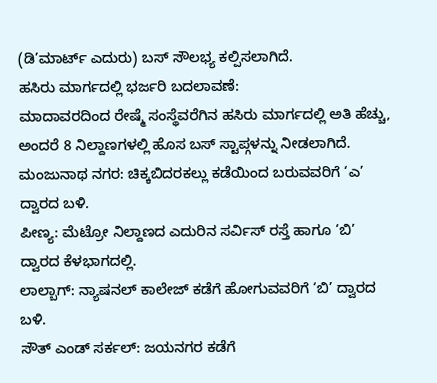(ಡಿ’ಮಾರ್ಟ್ ಎದುರು) ಬಸ್ ಸೌಲಭ್ಯ ಕಲ್ಪಿಸಲಾಗಿದೆ.
ಹಸಿರು ಮಾರ್ಗದಲ್ಲಿ ಭರ್ಜರಿ ಬದಲಾವಣೆ:
ಮಾದಾವರದಿಂದ ರೇಷ್ಮೆ ಸಂಸ್ಥೆವರೆಗಿನ ಹಸಿರು ಮಾರ್ಗದಲ್ಲಿ ಅತಿ ಹೆಚ್ಚು, ಅಂದರೆ 8 ನಿಲ್ದಾಣಗಳಲ್ಲಿ ಹೊಸ ಬಸ್ ಸ್ಟಾಪ್ಗಳನ್ನು ನೀಡಲಾಗಿದೆ.
ಮಂಜುನಾಥ ನಗರ: ಚಿಕ್ಕಬಿದರಕಲ್ಲು ಕಡೆಯಿಂದ ಬರುವವರಿಗೆ ‘ಎ’ ದ್ವಾರದ ಬಳಿ.
ಪೀಣ್ಯ: ಮೆಟ್ರೋ ನಿಲ್ದಾಣದ ಎದುರಿನ ಸರ್ವಿಸ್ ರಸ್ತೆ ಹಾಗೂ ‘ಬಿ’ ದ್ವಾರದ ಕೆಳಭಾಗದಲ್ಲಿ.
ಲಾಲ್ಬಾಗ್: ನ್ಯಾಷನಲ್ ಕಾಲೇಜ್ ಕಡೆಗೆ ಹೋಗುವವರಿಗೆ ‘ಬಿ’ ದ್ವಾರದ ಬಳಿ.
ಸೌತ್ ಎಂಡ್ ಸರ್ಕಲ್: ಜಯನಗರ ಕಡೆಗೆ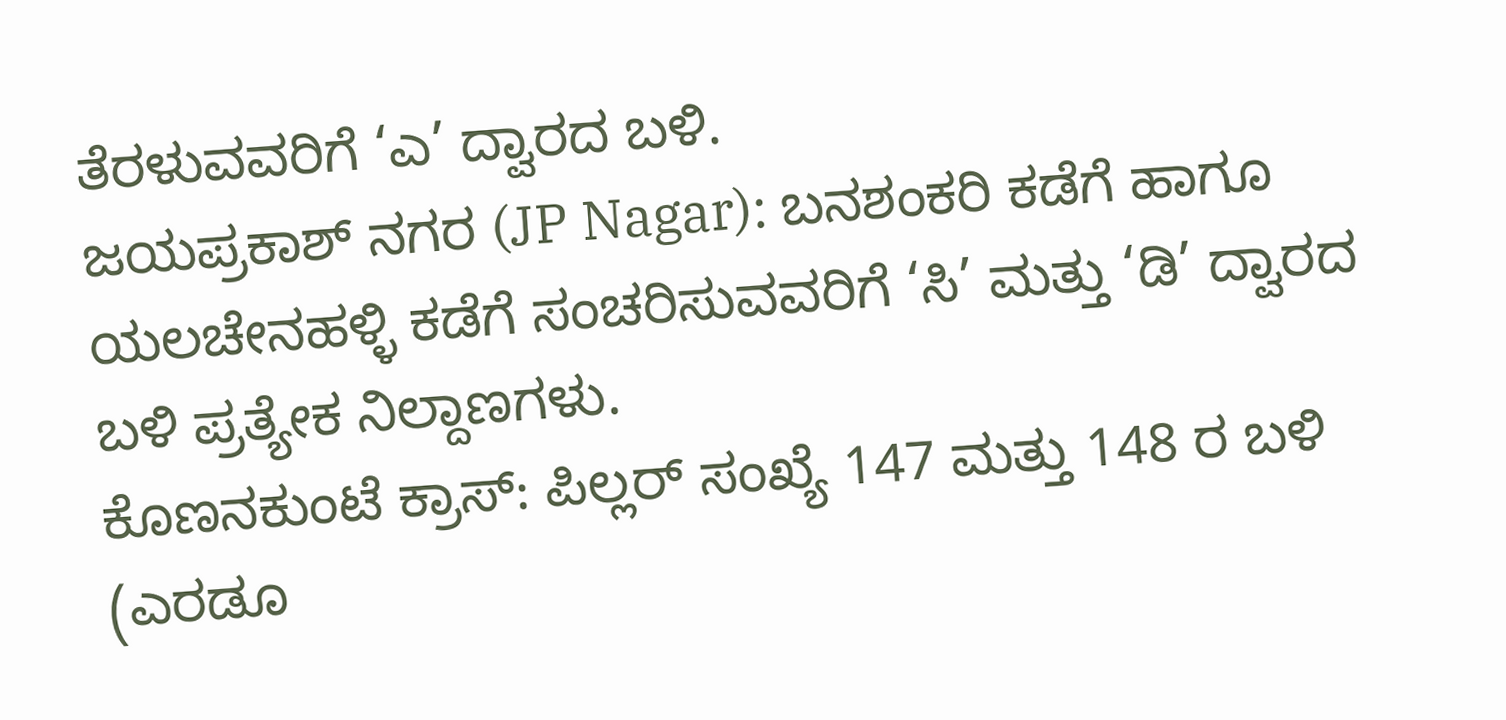ತೆರಳುವವರಿಗೆ ‘ಎ’ ದ್ವಾರದ ಬಳಿ.
ಜಯಪ್ರಕಾಶ್ ನಗರ (JP Nagar): ಬನಶಂಕರಿ ಕಡೆಗೆ ಹಾಗೂ ಯಲಚೇನಹಳ್ಳಿ ಕಡೆಗೆ ಸಂಚರಿಸುವವರಿಗೆ ‘ಸಿ’ ಮತ್ತು ‘ಡಿ’ ದ್ವಾರದ ಬಳಿ ಪ್ರತ್ಯೇಕ ನಿಲ್ದಾಣಗಳು.
ಕೊಣನಕುಂಟೆ ಕ್ರಾಸ್: ಪಿಲ್ಲರ್ ಸಂಖ್ಯೆ 147 ಮತ್ತು 148 ರ ಬಳಿ (ಎರಡೂ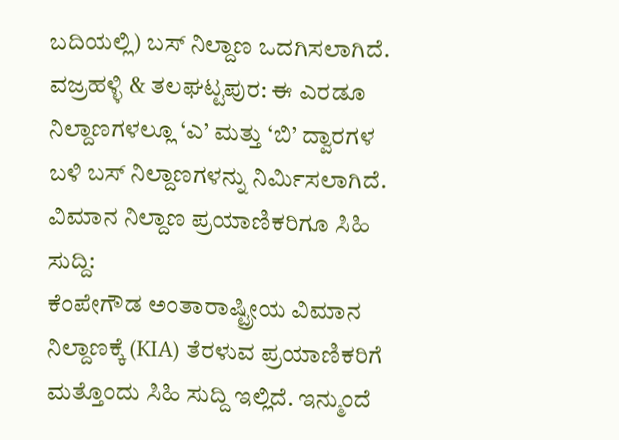ಬದಿಯಲ್ಲಿ) ಬಸ್ ನಿಲ್ದಾಣ ಒದಗಿಸಲಾಗಿದೆ.
ವಜ್ರಹಳ್ಳಿ & ತಲಘಟ್ಟಪುರ: ಈ ಎರಡೂ ನಿಲ್ದಾಣಗಳಲ್ಲೂ ‘ಎ’ ಮತ್ತು ‘ಬಿ’ ದ್ವಾರಗಳ ಬಳಿ ಬಸ್ ನಿಲ್ದಾಣಗಳನ್ನು ನಿರ್ಮಿಸಲಾಗಿದೆ.
ವಿಮಾನ ನಿಲ್ದಾಣ ಪ್ರಯಾಣಿಕರಿಗೂ ಸಿಹಿ ಸುದ್ದಿ:
ಕೆಂಪೇಗೌಡ ಅಂತಾರಾಷ್ಟ್ರೀಯ ವಿಮಾನ ನಿಲ್ದಾಣಕ್ಕೆ (KIA) ತೆರಳುವ ಪ್ರಯಾಣಿಕರಿಗೆ ಮತ್ತೊಂದು ಸಿಹಿ ಸುದ್ದಿ ಇಲ್ಲಿದೆ. ಇನ್ಮುಂದೆ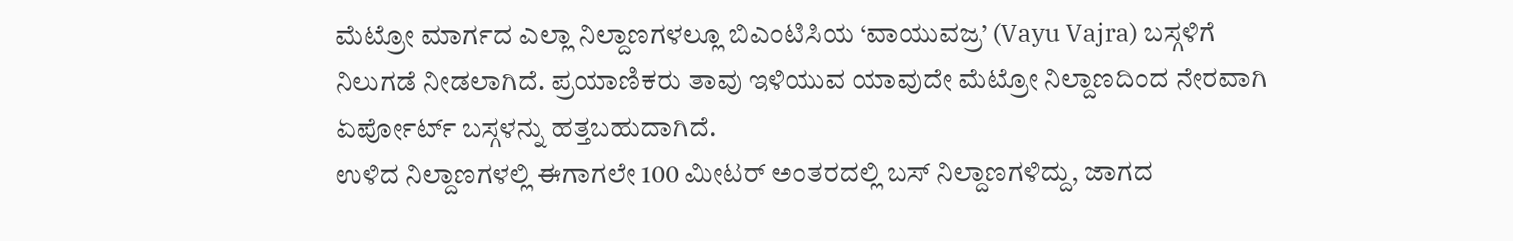ಮೆಟ್ರೋ ಮಾರ್ಗದ ಎಲ್ಲಾ ನಿಲ್ದಾಣಗಳಲ್ಲೂ ಬಿಎಂಟಿಸಿಯ ‘ವಾಯುವಜ್ರ’ (Vayu Vajra) ಬಸ್ಗಳಿಗೆ ನಿಲುಗಡೆ ನೀಡಲಾಗಿದೆ. ಪ್ರಯಾಣಿಕರು ತಾವು ಇಳಿಯುವ ಯಾವುದೇ ಮೆಟ್ರೋ ನಿಲ್ದಾಣದಿಂದ ನೇರವಾಗಿ ಏರ್ಪೋರ್ಟ್ ಬಸ್ಗಳನ್ನು ಹತ್ತಬಹುದಾಗಿದೆ.
ಉಳಿದ ನಿಲ್ದಾಣಗಳಲ್ಲಿ ಈಗಾಗಲೇ 100 ಮೀಟರ್ ಅಂತರದಲ್ಲಿ ಬಸ್ ನಿಲ್ದಾಣಗಳಿದ್ದು, ಜಾಗದ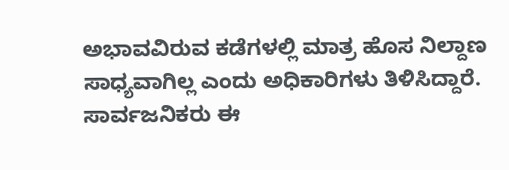ಅಭಾವವಿರುವ ಕಡೆಗಳಲ್ಲಿ ಮಾತ್ರ ಹೊಸ ನಿಲ್ದಾಣ ಸಾಧ್ಯವಾಗಿಲ್ಲ ಎಂದು ಅಧಿಕಾರಿಗಳು ತಿಳಿಸಿದ್ದಾರೆ. ಸಾರ್ವಜನಿಕರು ಈ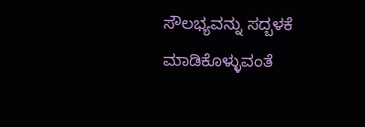ಸೌಲಭ್ಯವನ್ನು ಸದ್ಬಳಕೆ ಮಾಡಿಕೊಳ್ಳುವಂತೆ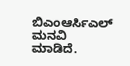ಬಿಎಂಆರ್ಸಿಎಲ್ ಮನವಿ ಮಾಡಿದೆ.